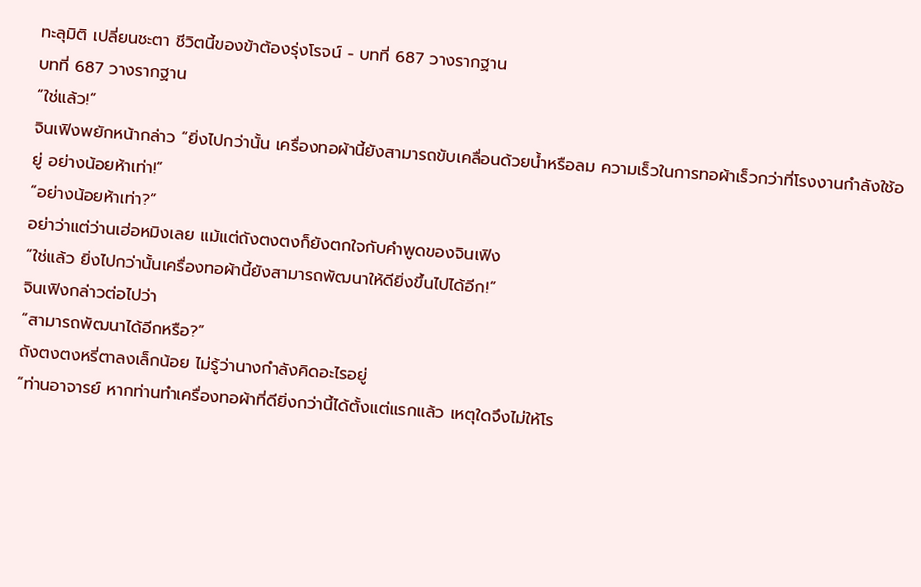ทะลุมิติ เปลี่ยนชะตา ชีวิตนี้ของข้าต้องรุ่งโรจน์ - บทที่ 687 วางรากฐาน
บทที่ 687 วางรากฐาน
“ใช่แล้ว!”
จินเฟิงพยักหน้ากล่าว “ยิ่งไปกว่านั้น เครื่องทอผ้านี้ยังสามารถขับเคลื่อนด้วยน้ำหรือลม ความเร็วในการทอผ้าเร็วกว่าที่โรงงานกำลังใช้อยู่ อย่างน้อยห้าเท่า!”
“อย่างน้อยห้าเท่า?”
อย่าว่าแต่ว่านเฮ่อหมิงเลย แม้แต่ถังตงตงก็ยังตกใจกับคำพูดของจินเฟิง
“ใช่แล้ว ยิ่งไปกว่านั้นเครื่องทอผ้านี้ยังสามารถพัฒนาให้ดียิ่งขึ้นไปได้อีก!”
จินเฟิงกล่าวต่อไปว่า
“สามารถพัฒนาได้อีกหรือ?”
ถังตงตงหรี่ตาลงเล็กน้อย ไม่รู้ว่านางกำลังคิดอะไรอยู่
“ท่านอาจารย์ หากท่านทำเครื่องทอผ้าที่ดียิ่งกว่านี้ได้ตั้งแต่แรกแล้ว เหตุใดจึงไม่ให้โร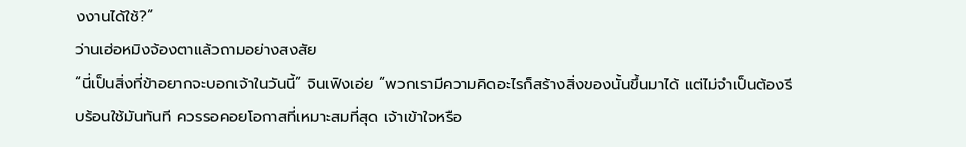งงานได้ใช้?”
ว่านเฮ่อหมิงจ้องตาแล้วถามอย่างสงสัย
“นี่เป็นสิ่งที่ข้าอยากจะบอกเจ้าในวันนี้” จินเฟิงเอ่ย “พวกเรามีความคิดอะไรก็สร้างสิ่งของนั้นขึ้นมาได้ แต่ไม่จำเป็นต้องรีบร้อนใช้มันทันที ควรรอคอยโอกาสที่เหมาะสมที่สุด เจ้าเข้าใจหรือ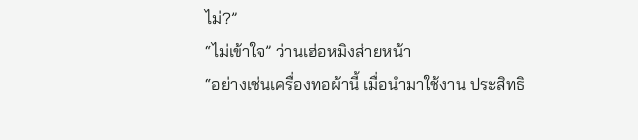ไม่?”
“ไม่เข้าใจ” ว่านเฮ่อหมิงส่ายหน้า
“อย่างเช่นเครื่องทอผ้านี้ เมื่อนำมาใช้งาน ประสิทธิ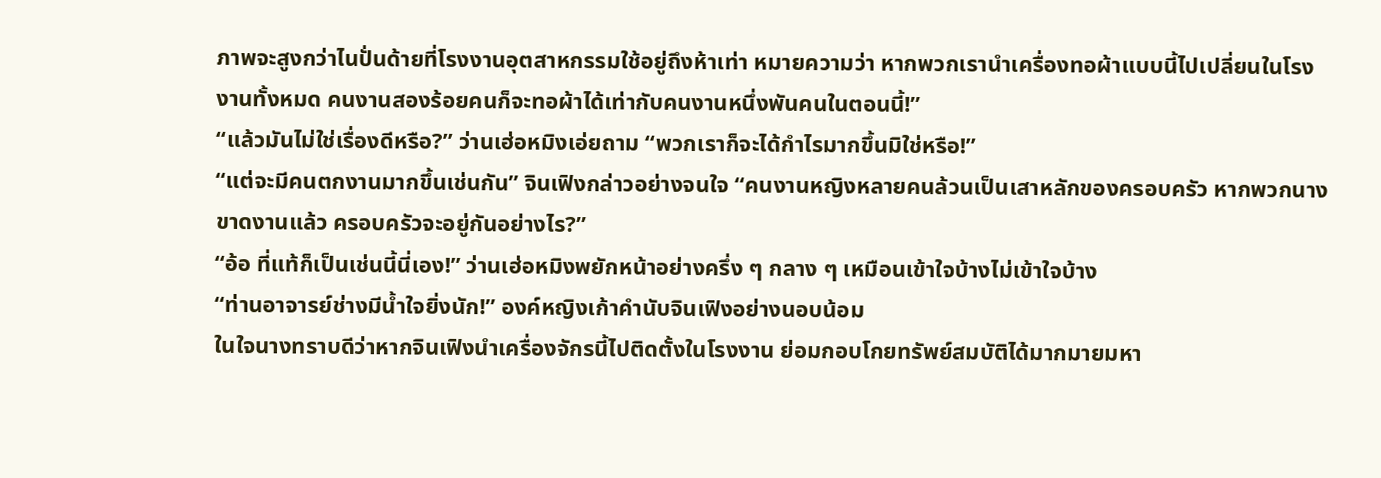ภาพจะสูงกว่าไนปั่นด้ายที่โรงงานอุตสาหกรรมใช้อยู่ถึงห้าเท่า หมายความว่า หากพวกเรานำเครื่องทอผ้าแบบนี้ไปเปลี่ยนในโรงงานทั้งหมด คนงานสองร้อยคนก็จะทอผ้าได้เท่ากับคนงานหนึ่งพันคนในตอนนี้!”
“แล้วมันไม่ใช่เรื่องดีหรือ?” ว่านเฮ่อหมิงเอ่ยถาม “พวกเราก็จะได้กำไรมากขึ้นมิใช่หรือ!”
“แต่จะมีคนตกงานมากขึ้นเช่นกัน” จินเฟิงกล่าวอย่างจนใจ “คนงานหญิงหลายคนล้วนเป็นเสาหลักของครอบครัว หากพวกนางขาดงานแล้ว ครอบครัวจะอยู่กันอย่างไร?”
“อ้อ ที่แท้ก็เป็นเช่นนี้นี่เอง!” ว่านเฮ่อหมิงพยักหน้าอย่างครึ่ง ๆ กลาง ๆ เหมือนเข้าใจบ้างไม่เข้าใจบ้าง
“ท่านอาจารย์ช่างมีน้ำใจยิ่งนัก!” องค์หญิงเก้าคำนับจินเฟิงอย่างนอบน้อม
ในใจนางทราบดีว่าหากจินเฟิงนำเครื่องจักรนี้ไปติดตั้งในโรงงาน ย่อมกอบโกยทรัพย์สมบัติได้มากมายมหา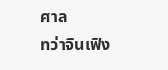ศาล
ทว่าจินเฟิง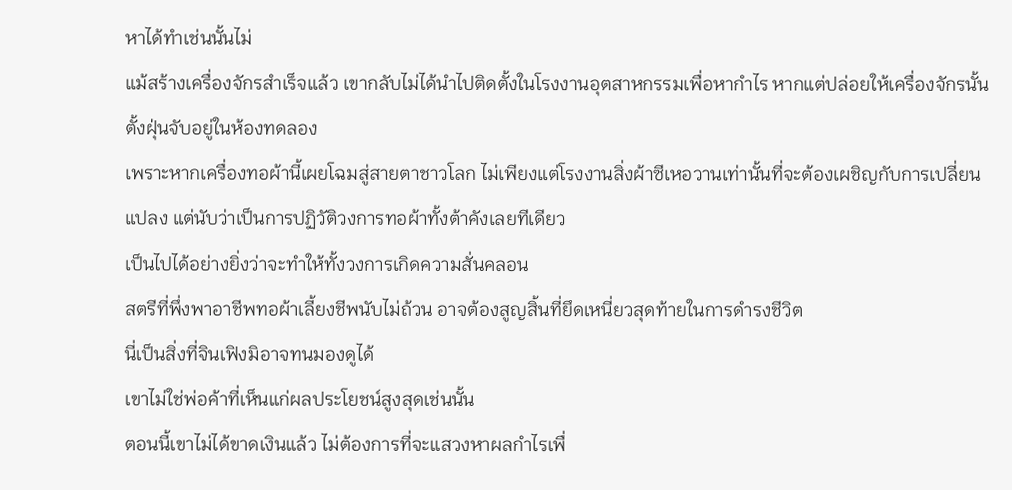หาได้ทำเช่นนั้นไม่
แม้สร้างเครื่องจักรสำเร็จแล้ว เขากลับไม่ได้นำไปติดตั้งในโรงงานอุตสาหกรรมเพื่อหากำไร หากแต่ปล่อยให้เครื่องจักรนั้นตั้งฝุ่นจับอยู่ในห้องทดลอง
เพราะหากเครื่องทอผ้านี้เผยโฉมสู่สายตาชาวโลก ไม่เพียงแต่โรงงานสิ่งผ้าซีเหอวานเท่านั้นที่จะต้องเผชิญกับการเปลี่ยนแปลง แต่นับว่าเป็นการปฏิวัติวงการทอผ้าทั้งต้าคังเลยทีเดียว
เป็นไปได้อย่างยิ่งว่าจะทำให้ทั้งวงการเกิดความสั่นคลอน
สตรีที่พึ่งพาอาชีพทอผ้าเลี้ยงชีพนับไม่ถ้วน อาจต้องสูญสิ้นที่ยึดเหนี่ยวสุดท้ายในการดำรงชีวิต
นี่เป็นสิ่งที่จินเฟิงมิอาจทนมองดูได้
เขาไม่ใช่พ่อค้าที่เห็นแก่ผลประโยชน์สูงสุดเช่นนั้น
ตอนนี้เขาไม่ได้ขาดเงินแล้ว ไม่ต้องการที่จะแสวงหาผลกำไรเพื่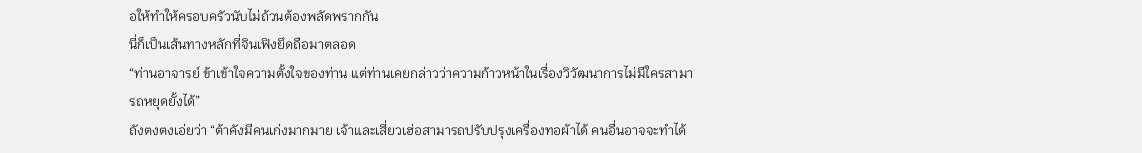อให้ทำให้ครอบครัวนับไม่ถ้วนต้องพลัดพรากกัน
นี่ก็เป็นเส้นทางหลักที่จินเฟิงยึดถือมาตลอด
“ท่านอาจารย์ ข้าเข้าใจความตั้งใจของท่าน แต่ท่านเคยกล่าวว่าความก้าวหน้าในเรื่องวิวัฒนาการไม่มีใครสามารถหยุดยั้งได้”
ถังตงตงเอ่ยว่า “ต้าคังมีคนเก่งมากมาย เจ้าและเสี่ยวเฮ่อสามารถปรับปรุงเครื่องทอผ้าได้ คนอื่นอาจจะทำได้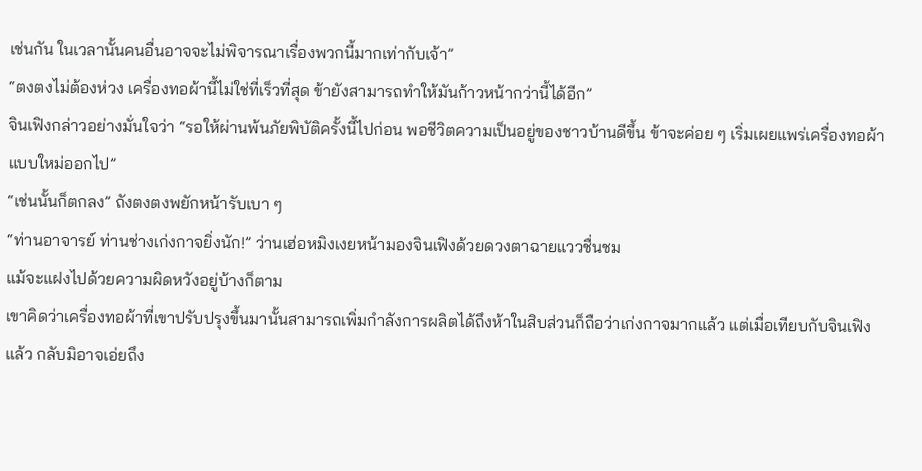เช่นกัน ในเวลานั้นคนอื่นอาจจะไม่พิจารณาเรื่องพวกนี้มากเท่ากับเจ้า”
“ตงตงไม่ต้องห่วง เครื่องทอผ้านี้ไม่ใช่ที่เร็วที่สุด ข้ายังสามารถทำให้มันก้าวหน้ากว่านี้ได้อีก”
จินเฟิงกล่าวอย่างมั่นใจว่า “รอให้ผ่านพ้นภัยพิบัติครั้งนี้ไปก่อน พอชีวิตความเป็นอยู่ของชาวบ้านดีขึ้น ข้าจะค่อย ๆ เริ่มเผยแพร่เครื่องทอผ้าแบบใหม่ออกไป”
“เช่นนั้นก็ตกลง” ถังตงตงพยักหน้ารับเบา ๆ
“ท่านอาจารย์ ท่านช่างเก่งกาจยิ่งนัก!” ว่านเฮ่อหมิงเงยหน้ามองจินเฟิงด้วยดวงตาฉายแววชื่นชม
แม้จะแฝงไปด้วยความผิดหวังอยู่บ้างก็ตาม
เขาคิดว่าเครื่องทอผ้าที่เขาปรับปรุงขึ้นมานั้นสามารถเพิ่มกำลังการผลิตได้ถึงห้าในสิบส่วนก็ถือว่าเก่งกาจมากแล้ว แต่เมื่อเทียบกับจินเฟิงแล้ว กลับมิอาจเอ่ยถึง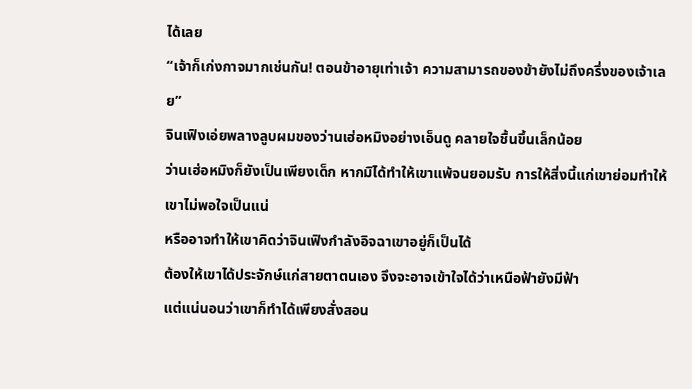ได้เลย
“เจ้าก็เก่งกาจมากเช่นกัน! ตอนข้าอายุเท่าเจ้า ความสามารถของข้ายังไม่ถึงครึ่งของเจ้าเลย”
จินเฟิงเอ่ยพลางลูบผมของว่านเฮ่อหมิงอย่างเอ็นดู คลายใจชื้นขึ้นเล็กน้อย
ว่านเฮ่อหมิงก็ยังเป็นเพียงเด็ก หากมิได้ทำให้เขาแพ้จนยอมรับ การให้สิ่งนี้แก่เขาย่อมทำให้เขาไม่พอใจเป็นแน่
หรืออาจทำให้เขาคิดว่าจินเฟิงกำลังอิจฉาเขาอยู่ก็เป็นได้
ต้องให้เขาได้ประจักษ์แก่สายตาตนเอง จึงจะอาจเข้าใจได้ว่าเหนือฟ้ายังมีฟ้า
แต่แน่นอนว่าเขาก็ทำได้เพียงสั่งสอน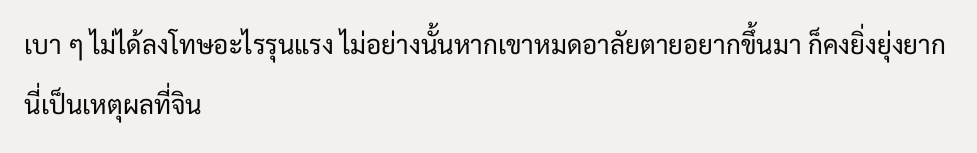เบา ๆ ไม่ได้ลงโทษอะไรรุนแรง ไม่อย่างนั้นหากเขาหมดอาลัยตายอยากขึ้นมา ก็คงยิ่งยุ่งยาก
นี่เป็นเหตุผลที่จิน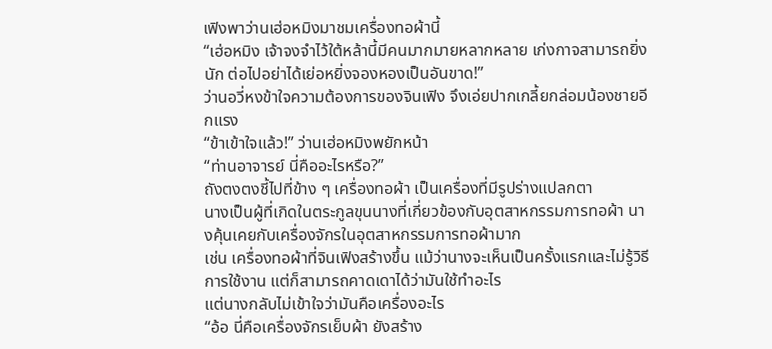เฟิงพาว่านเฮ่อหมิงมาชมเครื่องทอผ้านี้
“เฮ่อหมิง เจ้าจงจำไว้ใต้หล้านี้มีคนมากมายหลากหลาย เก่งกาจสามารถยิ่งนัก ต่อไปอย่าได้เย่อหยิ่งจองหองเป็นอันขาด!”
ว่านอวี่หงข้าใจความต้องการของจินเฟิง จึงเอ่ยปากเกลี้ยกล่อมน้องชายอีกแรง
“ข้าเข้าใจแล้ว!” ว่านเฮ่อหมิงพยักหน้า
“ท่านอาจารย์ นี่คืออะไรหรือ?”
ถังตงตงชี้ไปที่ข้าง ๆ เครื่องทอผ้า เป็นเครื่องที่มีรูปร่างแปลกตา
นางเป็นผู้ที่เกิดในตระกูลขุนนางที่เกี่ยวข้องกับอุตสาหกรรมการทอผ้า นางคุ้นเคยกับเครื่องจักรในอุตสาหกรรมการทอผ้ามาก
เช่น เครื่องทอผ้าที่จินเฟิงสร้างขึ้น แม้ว่านางจะเห็นเป็นครั้งแรกและไม่รู้วิธีการใช้งาน แต่ก็สามารถคาดเดาได้ว่ามันใช้ทำอะไร
แต่นางกลับไม่เข้าใจว่ามันคือเครื่องอะไร
“อ้อ นี่คือเครื่องจักรเย็บผ้า ยังสร้าง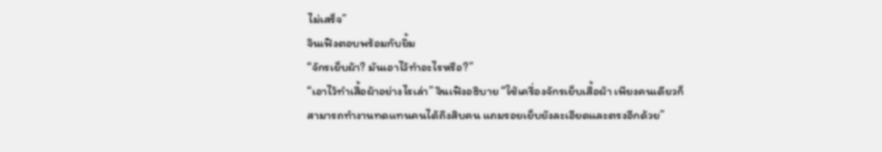ไม่เสร็จ”
จินเฟิงตอบพร้อมกับยิ้ม
“จักรเย็บผ้า? มันเอาไว้ทำอะไรหรือ?”
“เอาไว้ทำเสื้อผ้าอย่างไรเล่า” จินเฟิงอธิบาย “ใช้เครื่องจักรเย็บเสื้อผ้า เพียงคนเดียวก็สามารถทำงานทดแทนคนได้ถึงสิบคน แถมรอยเย็บยังละเอียดและตรงอีกด้วย”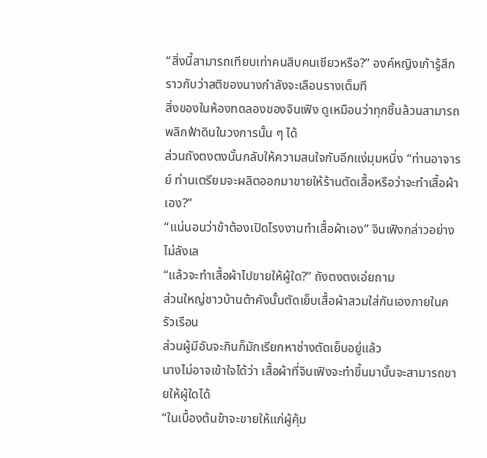“สิ่งนี้สามารถเทียบเท่าคนสิบคนเชียวหรือ?” องค์หญิงเก้ารู้สึกราวกับว่าสติของนางกำลังจะเลือนรางเต็มที
สิ่งของในห้องทดลองของจินเฟิง ดูเหมือนว่าทุกชิ้นล้วนสามารถพลิกฟ้าดินในวงการนั้น ๆ ได้
ส่วนถังตงตงนั้นกลับให้ความสนใจกับอีกแง่มุมหนึ่ง “ท่านอาจารย์ ท่านเตรียมจะผลิตออกมาขายให้ร้านตัดเสื้อหรือว่าจะทำเสื้อผ้าเอง?”
“แน่นอนว่าข้าต้องเปิดโรงงานทำเสื้อผ้าเอง” จินเฟิงกล่าวอย่างไม่ลังเล
“แล้วจะทำเสื้อผ้าไปขายให้ผู้ใด?” ถังตงตงเอ่ยถาม
ส่วนใหญ่ชาวบ้านต้าคังนั้นตัดเย็บเสื้อผ้าสวมใส่กันเองภายในครัวเรือน
ส่วนผู้มีอันจะกินก็มักเรียกหาช่างตัดเย็บอยู่แล้ว
นางไม่อาจเข้าใจได้ว่า เสื้อผ้าที่จินเฟิงจะทำขึ้นมานั้นจะสามารถขายให้ผู้ใดได้
“ในเบื้องต้นข้าจะขายให้แก่ผู้คุ้ม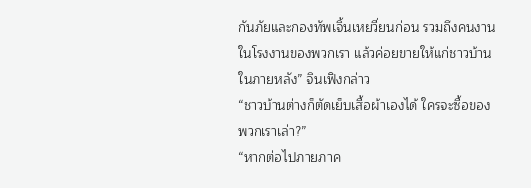กันภัยและกองทัพเจิ้นเหยวี่ยนก่อน รวมถึงคนงานในโรงงานของพวกเรา แล้วค่อยขายให้แก่ชาวบ้านในภายหลัง” จินเฟิงกล่าว
“ชาวบ้านต่างก็ตัดเย็บเสื้อผ้าเองได้ ใครจะซื้อของพวกเราเล่า?”
“หากต่อไปภายภาค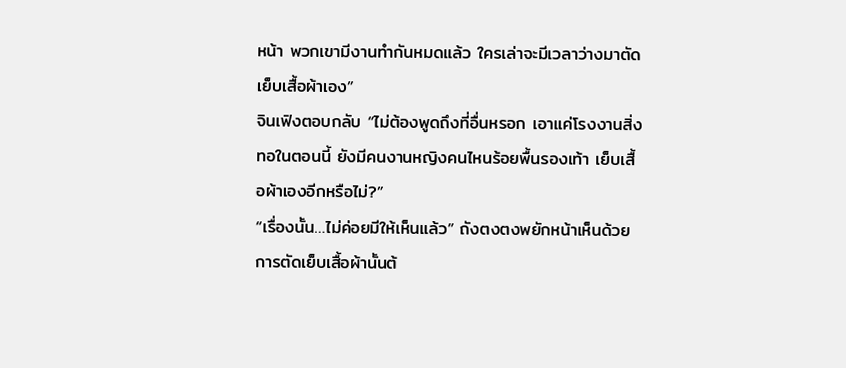หน้า พวกเขามีงานทำกันหมดแล้ว ใครเล่าจะมีเวลาว่างมาตัดเย็บเสื้อผ้าเอง”
จินเฟิงตอบกลับ “ไม่ต้องพูดถึงที่อื่นหรอก เอาแค่โรงงานสิ่งทอในตอนนี้ ยังมีคนงานหญิงคนไหนร้อยพื้นรองเท้า เย็บเสื้อผ้าเองอีกหรือไม่?”
“เรื่องนั้น…ไม่ค่อยมีให้เห็นแล้ว” ถังตงตงพยักหน้าเห็นด้วย
การตัดเย็บเสื้อผ้านั้นต้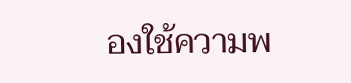องใช้ความพ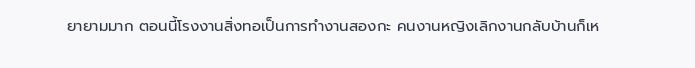ยายามมาก ตอนนี้โรงงานสิ่งทอเป็นการทำงานสองกะ คนงานหญิงเลิกงานกลับบ้านก็เห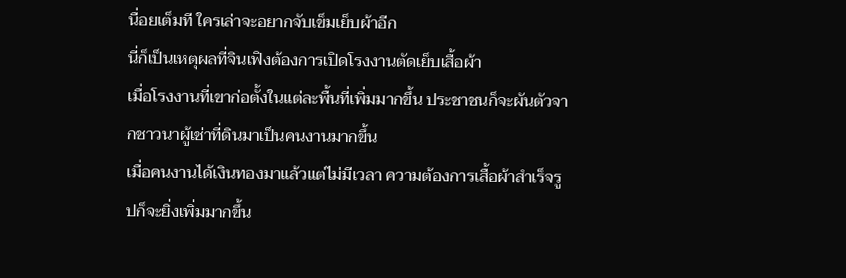นื่อยเต็มที ใครเล่าจะอยากจับเข็มเย็บผ้าอีก
นี่ก็เป็นเหตุผลที่จินเฟิงต้องการเปิดโรงงานตัดเย็บเสื้อผ้า
เมื่อโรงงานที่เขาก่อตั้งในแต่ละพื้นที่เพิ่มมากขึ้น ประชาชนก็จะผันตัวจากชาวนาผู้เช่าที่ดินมาเป็นคนงานมากขึ้น
เมื่อคนงานได้เงินทองมาแล้วแต่ไม่มีเวลา ความต้องการเสื้อผ้าสำเร็จรูปก็จะยิ่งเพิ่มมากขึ้น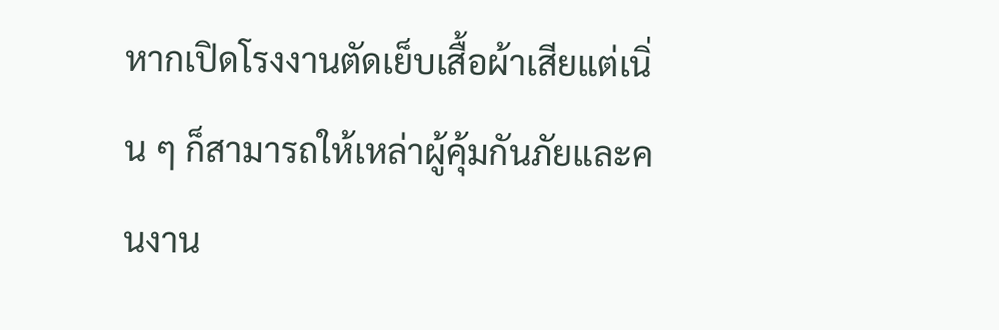หากเปิดโรงงานตัดเย็บเสื้อผ้าเสียแต่เนิ่น ๆ ก็สามารถให้เหล่าผู้คุ้มกันภัยและคนงาน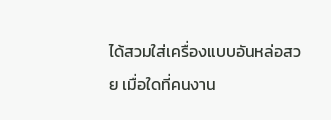ได้สวมใส่เครื่องแบบอันหล่อสวย เมื่อใดที่คนงาน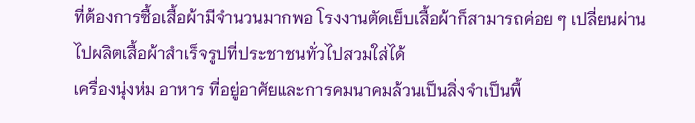ที่ต้องการซื้อเสื้อผ้ามีจำนวนมากพอ โรงงานตัดเย็บเสื้อผ้าก็สามารถค่อย ๆ เปลี่ยนผ่านไปผลิตเสื้อผ้าสำเร็จรูปที่ประชาชนทั่วไปสวมใส่ได้
เครื่องนุ่งห่ม อาหาร ที่อยู่อาศัยและการคมนาคมล้วนเป็นสิ่งจำเป็นพื้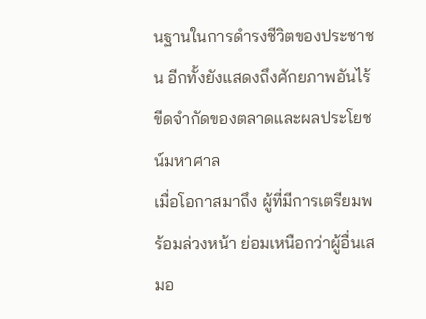นฐานในการดำรงชีวิตของประชาชน อีกทั้งยังแสดงถึงศักยภาพอันไร้ขีดจำกัดของตลาดและผลประโยชน์มหาศาล
เมื่อโอกาสมาถึง ผู้ที่มีการเตรียมพร้อมล่วงหน้า ย่อมเหนือกว่าผู้อื่นเสมอ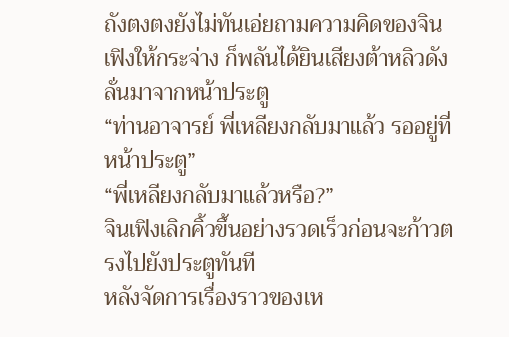ถังตงตงยังไม่ทันเอ่ยถามความคิดของจินเฟิงให้กระจ่าง ก็พลันได้ยินเสียงต้าหลิวดังลั่นมาจากหน้าประตู
“ท่านอาจารย์ พี่เหลียงกลับมาแล้ว รออยู่ที่หน้าประตู”
“พี่เหลียงกลับมาแล้วหรือ?”
จินเฟิงเลิกคิ้วขึ้นอย่างรวดเร็วก่อนจะก้าวตรงไปยังประตูทันที
หลังจัดการเรื่องราวของเห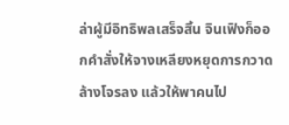ล่าผู้มีอิทธิพลเสร็จสิ้น จินเฟิงก็ออกคำสั่งให้จางเหลียงหยุดการกวาดล้างโจรลง แล้วให้พาคนไป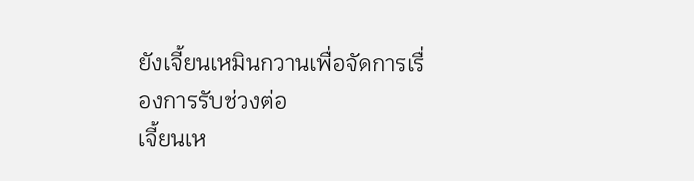ยังเจี้ยนเหมินกวานเพื่อจัดการเรื่องการรับช่วงต่อ
เจี้ยนเห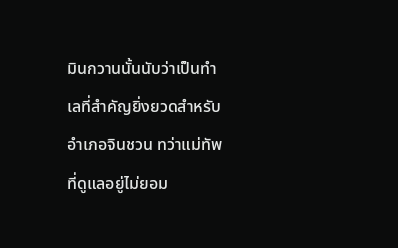มินกวานนั้นนับว่าเป็นทำเลที่สำคัญยิ่งยวดสำหรับอำเภอจินชวน ทว่าแม่ทัพที่ดูแลอยู่ไม่ยอม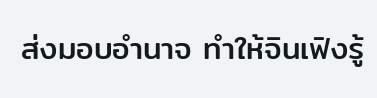ส่งมอบอำนาจ ทำให้จินเฟิงรู้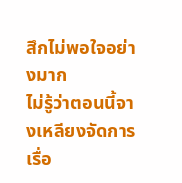สึกไม่พอใจอย่างมาก
ไม่รู้ว่าตอนนี้จางเหลียงจัดการเรื่อ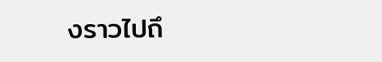งราวไปถึ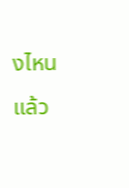งไหนแล้ว